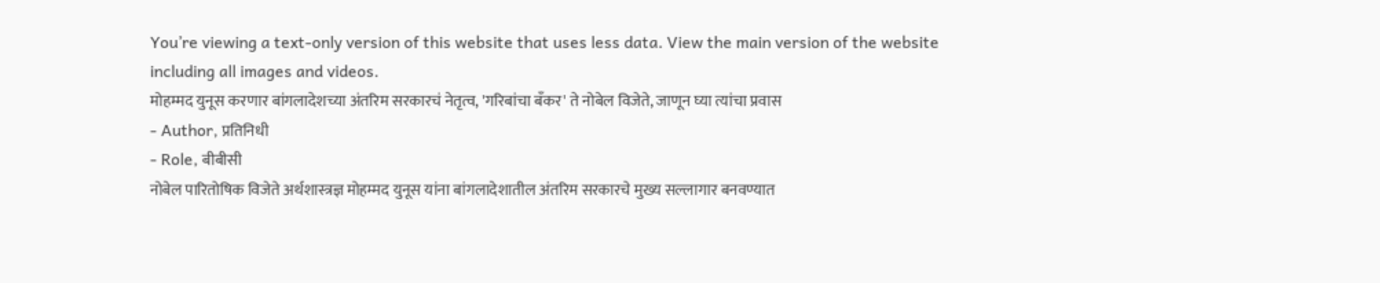You’re viewing a text-only version of this website that uses less data. View the main version of the website including all images and videos.
मोहम्मद युनूस करणार बांगलादेशच्या अंतरिम सरकारचं नेतृत्व, 'गरिबांचा बँकर' ते नोबेल विजेते, जाणून घ्या त्यांचा प्रवास
- Author, प्रतिनिधी
- Role, बीबीसी
नोबेल पारितोषिक विजेते अर्थशास्त्रज्ञ मोहम्मद युनूस यांना बांगलादेशातील अंतरिम सरकारचे मुख्य सल्लागार बनवण्यात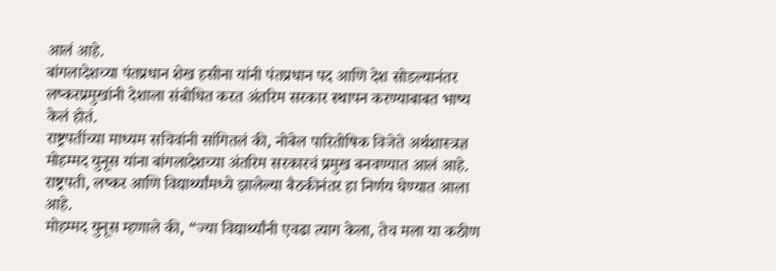आलं आहे.
बांगलादेशच्या पंतप्रधान शेख हसीना यांनी पंतप्रधान पद आणि देश सोडल्यानंतर लष्करप्रमुखांनी देशाला संबोधित करत अंतरिम सरकार स्थापन करण्याबाबत भाष्य केलं होतं.
राष्ट्रपतींच्या माध्यम सचिवांनी सांगितलं की, नोबेल पारितोषिक विजेते अर्थशास्त्रज्ञ मोहम्मद युनूस यांना बांगलादेशच्या अंतरिम सरकारचं प्रमुख बनवण्यात आलं आहे.
राष्ट्रपती, लष्कर आणि विद्यार्थ्यांमध्ये झालेल्या बैठकीनंतर हा निर्णय घेण्यात आला आहे.
मोहम्मद युनूस म्हणाले की, “ज्या विद्यार्थ्यांनी एवढा त्याग केला, तेच मला या कठीण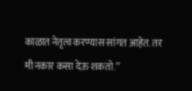काळात नेतृत्व करण्यास सांगत आहेत. तर मी नकार कसा देऊ शकतो.”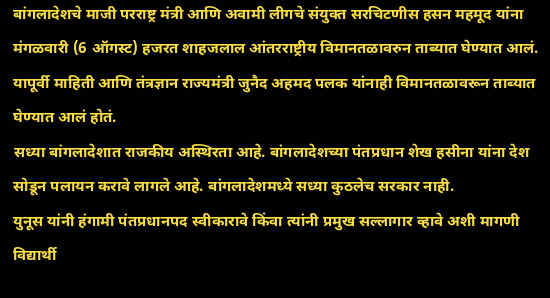बांगलादेशचे माजी परराष्ट्र मंत्री आणि अवामी लीगचे संयुक्त सरचिटणीस हसन महमूद यांना मंगळवारी (6 ऑगस्ट) हजरत शाहजलाल आंतरराष्ट्रीय विमानतळावरुन ताब्यात घेण्यात आलं.
यापूर्वी माहिती आणि तंत्रज्ञान राज्यमंत्री जुनैद अहमद पलक यांनाही विमानतळावरून ताब्यात घेण्यात आलं होतं.
सध्या बांगलादेशात राजकीय अस्थिरता आहे. बांगलादेशच्या पंतप्रधान शेख हसीना यांना देश सोडून पलायन करावे लागले आहे. बांगलादेशमध्ये सध्या कुठलेच सरकार नाही.
युनूस यांनी हंगामी पंतप्रधानपद स्वीकारावे किंवा त्यांनी प्रमुख सल्लागार व्हावे अशी मागणी विद्यार्थी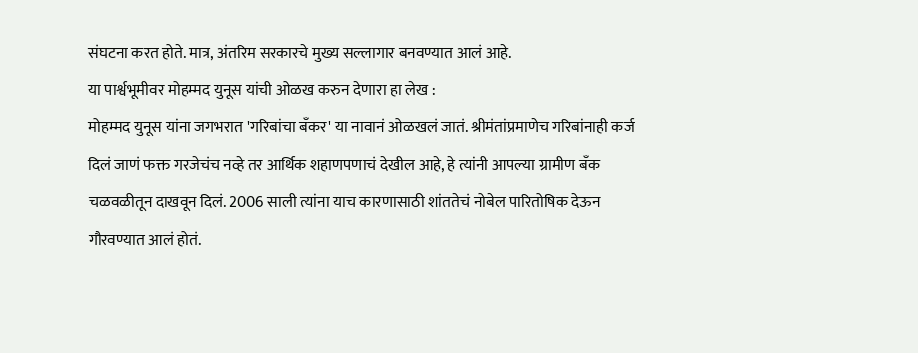संघटना करत होते. मात्र, अंतरिम सरकारचे मुख्य सल्लागार बनवण्यात आलं आहे.
या पार्श्वभूमीवर मोहम्मद युनूस यांची ओळख करुन देणारा हा लेख :
मोहम्मद युनूस यांना जगभरात 'गरिबांचा बँकर' या नावानं ओळखलं जातं. श्रीमंतांप्रमाणेच गरिबांनाही कर्ज दिलं जाणं फक्त गरजेचंच नव्हे तर आर्थिक शहाणपणाचं देखील आहे, हे त्यांनी आपल्या ग्रामीण बँक चळवळीतून दाखवून दिलं. 2006 साली त्यांना याच कारणासाठी शांततेचं नोबेल पारितोषिक देऊन गौरवण्यात आलं होतं.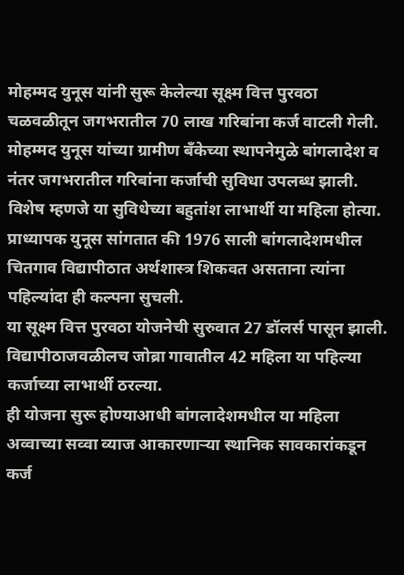मोहम्मद युनूस यांनी सुरू केलेल्या सूक्ष्म वित्त पुरवठा चळवळीतून जगभरातील 70 लाख गरिबांना कर्ज वाटली गेली. मोहम्मद युनूस यांच्या ग्रामीण बँकेच्या स्थापनेमुळे बांगलादेश व नंतर जगभरातील गरिबांना कर्जाची सुविधा उपलब्ध झाली. विशेष म्हणजे या सुविधेच्या बहुतांश लाभार्थी या महिला होत्या.
प्राध्यापक युनूस सांगतात की 1976 साली बांगलादेशमधील चितगाव विद्यापीठात अर्थशास्त्र शिकवत असताना त्यांना पहिल्यांदा ही कल्पना सुचली.
या सूक्ष्म वित्त पुरवठा योजनेची सुरुवात 27 डॉलर्स पासून झाली. विद्यापीठाजवळीलच जोब्रा गावातील 42 महिला या पहिल्या कर्जाच्या लाभार्थी ठरल्या.
ही योजना सुरू होण्याआधी बांगलादेशमधील या महिला अव्वाच्या सव्वा व्याज आकारणाऱ्या स्थानिक सावकारांकडून कर्ज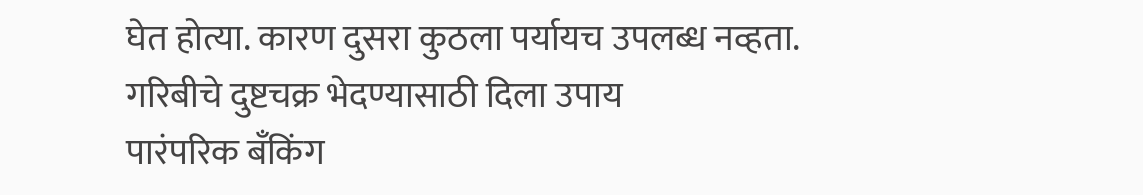घेत होत्या. कारण दुसरा कुठला पर्यायच उपलब्ध नव्हता.
गरिबीचे दुष्टचक्र भेदण्यासाठी दिला उपाय
पारंपरिक बँकिंग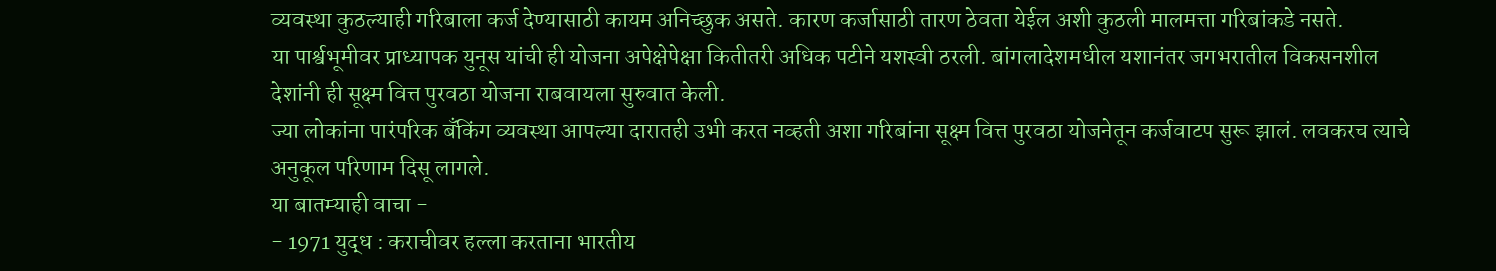व्यवस्था कुठल्याही गरिबाला कर्ज देण्यासाठी कायम अनिच्छुक असते. कारण कर्जासाठी तारण ठेवता येईल अशी कुठली मालमत्ता गरिबांकडे नसते.
या पार्श्वभूमीवर प्राध्यापक युनूस यांची ही योजना अपेक्षेपेक्षा कितीतरी अधिक पटीने यशस्वी ठरली. बांगलादेशमधील यशानंतर जगभरातील विकसनशील देशांनी ही सूक्ष्म वित्त पुरवठा योजना राबवायला सुरुवात केली.
ज्या लोकांना पारंपरिक बँकिंग व्यवस्था आपल्या दारातही उभी करत नव्हती अशा गरिबांना सूक्ष्म वित्त पुरवठा योजनेतून कर्जवाटप सुरू झालं. लवकरच त्याचे अनुकूल परिणाम दिसू लागले.
या बातम्याही वाचा -
- 1971 युद्ध : कराचीवर हल्ला करताना भारतीय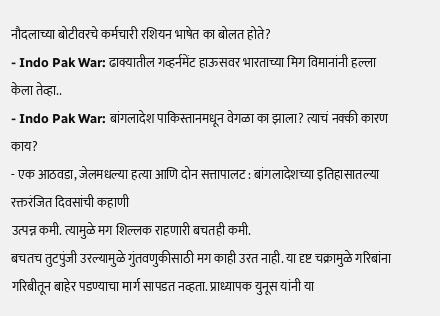नौदलाच्या बोटीवरचे कर्मचारी रशियन भाषेत का बोलत होते?
- Indo Pak War: ढाक्यातील गव्हर्नमेंट हाऊसवर भारताच्या मिग विमानांनी हल्ला केला तेव्हा..
- Indo Pak War: बांगलादेश पाकिस्तानमधून वेगळा का झाला? त्याचं नक्की कारण काय?
- एक आठवडा, जेलमधल्या हत्या आणि दोन सत्तापालट : बांगलादेशच्या इतिहासातल्या रक्तरंजित दिवसांची कहाणी
उत्पन्न कमी. त्यामुळे मग शिल्लक राहणारी बचतही कमी.
बचतच तुटपुंजी उरल्यामुळे गुंतवणुकीसाठी मग काही उरत नाही. या दृष्ट चक्रामुळे गरिबांना गरिबीतून बाहेर पडण्याचा मार्ग सापडत नव्हता. प्राध्यापक युनूस यांनी या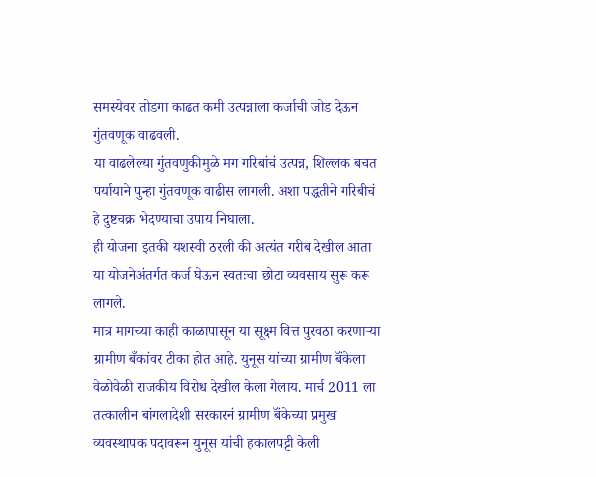समस्येवर तोडगा काढत कमी उत्पन्नाला कर्जाची जोड देऊन गुंतवणूक वाढवली.
या वाढलेल्या गुंतवणुकीमुळे मग गरिबांचं उत्पन्न, शिल्लक बचत पर्यायाने पुन्हा गुंतवणूक वाढीस लागली. अशा पद्धतीने गरिबीचं हे दुष्टचक्र भेदण्याचा उपाय निघाला.
ही योजना इतकी यशस्वी ठरली की अत्यंत गरीब देखील आता या योजनेअंतर्गत कर्ज घेऊन स्वतःचा छोटा व्यवसाय सुरू करू लागले.
मात्र मागच्या काही काळापासून या सूक्ष्म वित्त पुरवठा करणाऱ्या ग्रामीण बँकांवर टीका होत आहे. युनूस यांच्या ग्रामीण बॅंकेला वेळोवेळी राजकीय विरोध देखील केला गेलाय. मार्च 2011 ला तत्कालीन बांगलादेशी सरकारनं ग्रामीण बॅंकेच्या प्रमुख व्यवस्थापक पदावरून युनूस यांची हकालपट्टी केली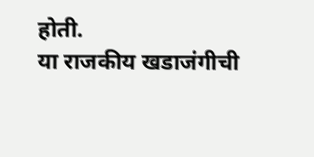होती.
या राजकीय खडाजंगीची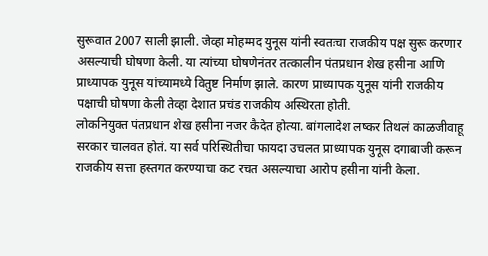सुरूवात 2007 साली झाली. जेव्हा मोहम्मद युनूस यांनी स्वतःचा राजकीय पक्ष सुरू करणार असल्याची घोषणा केली. या त्यांच्या घोषणेनंतर तत्कालीन पंतप्रधान शेख हसीना आणि प्राध्यापक युनूस यांच्यामध्ये वितुष्ट निर्माण झाले. कारण प्राध्यापक युनूस यांनी राजकीय पक्षाची घोषणा केली तेव्हा देशात प्रचंड राजकीय अस्थिरता होती.
लोकनियुक्त पंतप्रधान शेख हसीना नजर कैदेत होत्या. बांगलादेश लष्कर तिथलं काळजीवाहू सरकार चालवत होतं. या सर्व परिस्थितीचा फायदा उचलत प्राध्यापक युनूस दगाबाजी करून राजकीय सत्ता हस्तगत करण्याचा कट रचत असल्याचा आरोप हसीना यांनी केला.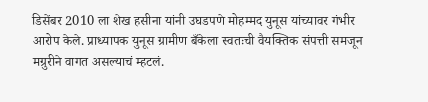डिसेंबर 2010 ला शेख हसीना यांनी उघडपणे मोहम्मद युनूस यांच्यावर गंभीर आरोप केले. प्राध्यापक युनूस ग्रामीण बँकेला स्वतःची वैयक्तिक संपत्ती समजून मग्रुरीने वागत असल्याचं म्हटलं.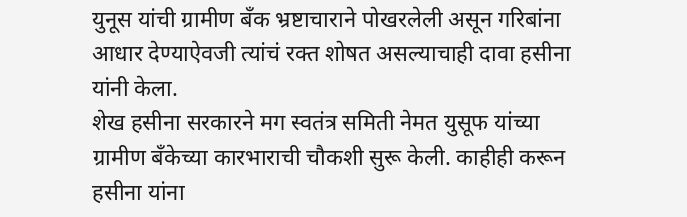युनूस यांची ग्रामीण बँक भ्रष्टाचाराने पोखरलेली असून गरिबांना आधार देण्याऐवजी त्यांचं रक्त शोषत असल्याचाही दावा हसीना यांनी केला.
शेख हसीना सरकारने मग स्वतंत्र समिती नेमत युसूफ यांच्या ग्रामीण बँकेच्या कारभाराची चौकशी सुरू केली. काहीही करून हसीना यांना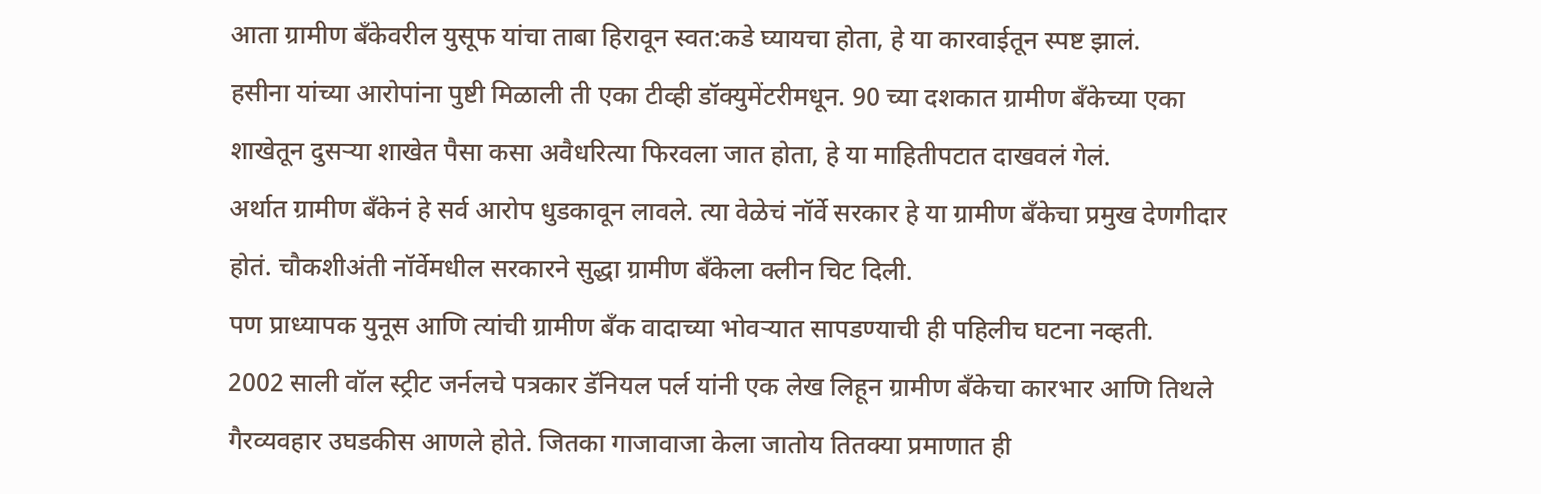आता ग्रामीण बॅंकेवरील युसूफ यांचा ताबा हिरावून स्वत:कडे घ्यायचा होता, हे या कारवाईतून स्पष्ट झालं.
हसीना यांच्या आरोपांना पुष्टी मिळाली ती एका टीव्ही डॉक्युमेंटरीमधून. 90 च्या दशकात ग्रामीण बँकेच्या एका शाखेतून दुसऱ्या शाखेत पैसा कसा अवैधरित्या फिरवला जात होता, हे या माहितीपटात दाखवलं गेलं.
अर्थात ग्रामीण बँकेनं हे सर्व आरोप धुडकावून लावले. त्या वेळेचं नॉर्वे सरकार हे या ग्रामीण बँकेचा प्रमुख देणगीदार होतं. चौकशीअंती नॉर्वेमधील सरकारने सुद्धा ग्रामीण बँकेला क्लीन चिट दिली.
पण प्राध्यापक युनूस आणि त्यांची ग्रामीण बँक वादाच्या भोवऱ्यात सापडण्याची ही पहिलीच घटना नव्हती.
2002 साली वॉल स्ट्रीट जर्नलचे पत्रकार डॅनियल पर्ल यांनी एक लेख लिहून ग्रामीण बँकेचा कारभार आणि तिथले गैरव्यवहार उघडकीस आणले होते. जितका गाजावाजा केला जातोय तितक्या प्रमाणात ही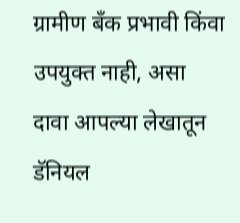ग्रामीण बँक प्रभावी किंवा उपयुक्त नाही, असा दावा आपल्या लेखातून डॅनियल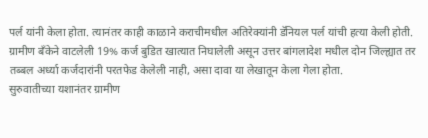पर्ल यांनी केला होता. त्यानंतर काही काळाने कराचीमधील अतिरेक्यांनी डॅनियल पर्ल यांची हत्या केली होती.
ग्रामीण बँकेने वाटलेली 19% कर्ज बुडित खात्यात निघालेली असून उत्तर बांगलादेश मधील दोन जिल्ह्यात तर तब्बल अर्ध्या कर्जदारांनी परतफेड केलेली नाही, असा दावा या लेखातून केला गेला होता.
सुरुवातीच्या यशानंतर ग्रामीण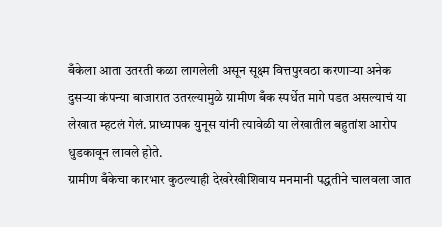बँकेला आता उतरती कळा लागलेली असून सूक्ष्म वित्तपुरवठा करणाऱ्या अनेक दुसऱ्या कंपन्या बाजारात उतरल्यामुळे ग्रामीण बँक स्पर्धेत मागे पडत असल्याचं या लेखात म्हटलं गेलं. प्राध्यापक युनूस यांनी त्यावेळी या लेखातील बहुतांश आरोप धुडकावून लावले होते.
ग्रामीण बँकेचा कारभार कुठल्याही देखरेखीशिवाय मनमानी पद्धतीने चालवला जात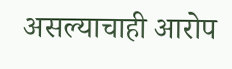असल्याचाही आरोप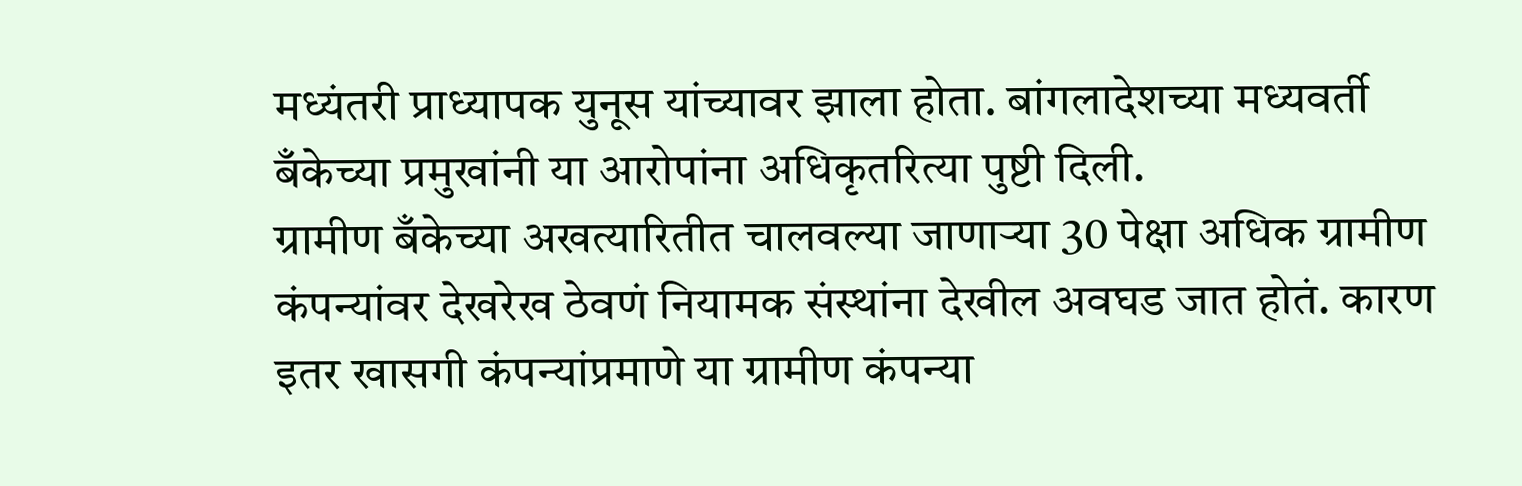मध्यंतरी प्राध्यापक युनूस यांच्यावर झाला होता. बांगलादेशच्या मध्यवर्ती बँकेच्या प्रमुखांनी या आरोपांना अधिकृतरित्या पुष्टी दिली.
ग्रामीण बँकेच्या अखत्यारितीत चालवल्या जाणाऱ्या 30 पेक्षा अधिक ग्रामीण कंपन्यांवर देखरेख ठेवणं नियामक संस्थांना देखील अवघड जात होतं. कारण इतर खासगी कंपन्यांप्रमाणे या ग्रामीण कंपन्या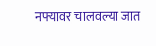नफ्यावर चालवल्या जात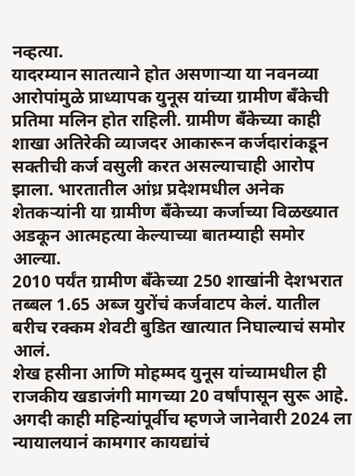नव्हत्या.
यादरम्यान सातत्याने होत असणाऱ्या या नवनव्या आरोपांमुळे प्राध्यापक युनूस यांच्या ग्रामीण बँकेची प्रतिमा मलिन होत राहिली. ग्रामीण बँकेच्या काही शाखा अतिरेकी व्याजदर आकारून कर्जदारांकडून सक्तीची कर्ज वसुली करत असल्याचाही आरोप झाला. भारतातील आंध्र प्रदेशमधील अनेक शेतकऱ्यांनी या ग्रामीण बँकेच्या कर्जाच्या विळख्यात अडकून आत्महत्या केल्याच्या बातम्याही समोर आल्या.
2010 पर्यंत ग्रामीण बँकेच्या 250 शाखांनी देशभरात तब्बल 1.65 अब्ज युरोंचं कर्जवाटप केलं. यातील बरीच रक्कम शेवटी बुडित खात्यात निघाल्याचं समोर आलं.
शेख हसीना आणि मोहम्मद युनूस यांच्यामधील ही राजकीय खडाजंगी मागच्या 20 वर्षांपासून सुरू आहे. अगदी काही महिन्यांपूर्वीच म्हणजे जानेवारी 2024 ला न्यायालयानं कामगार कायद्यांचं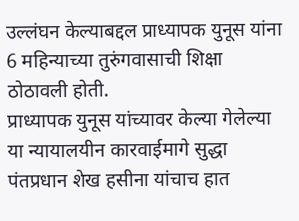उल्लंघन केल्याबद्दल प्राध्यापक युनूस यांना 6 महिन्याच्या तुरुंगवासाची शिक्षा ठोठावली होती.
प्राध्यापक युनूस यांच्यावर केल्या गेलेल्या या न्यायालयीन कारवाईमागे सुद्धा पंतप्रधान शेख हसीना यांचाच हात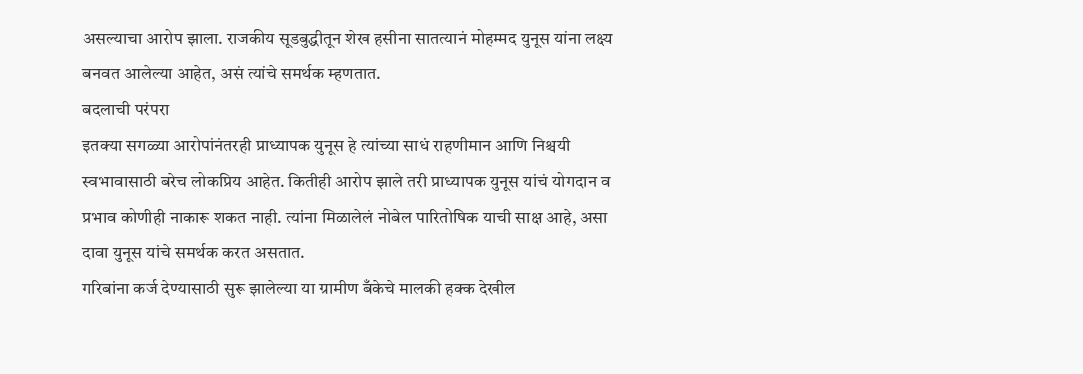असल्याचा आरोप झाला. राजकीय सूडबुद्धीतून शेख हसीना सातत्यानं मोहम्मद युनूस यांना लक्ष्य बनवत आलेल्या आहेत, असं त्यांचे समर्थक म्हणतात.
बदलाची परंपरा
इतक्या सगळ्या आरोपांनंतरही प्राध्यापक युनूस हे त्यांच्या साधं राहणीमान आणि निश्चयी स्वभावासाठी बरेच लोकप्रिय आहेत. कितीही आरोप झाले तरी प्राध्यापक युनूस यांचं योगदान व प्रभाव कोणीही नाकारू शकत नाही. त्यांना मिळालेलं नोबेल पारितोषिक याची साक्ष आहे, असा दावा युनूस यांचे समर्थक करत असतात.
गरिबांना कर्ज देण्यासाठी सुरू झालेल्या या ग्रामीण बँकेचे मालकी हक्क देखील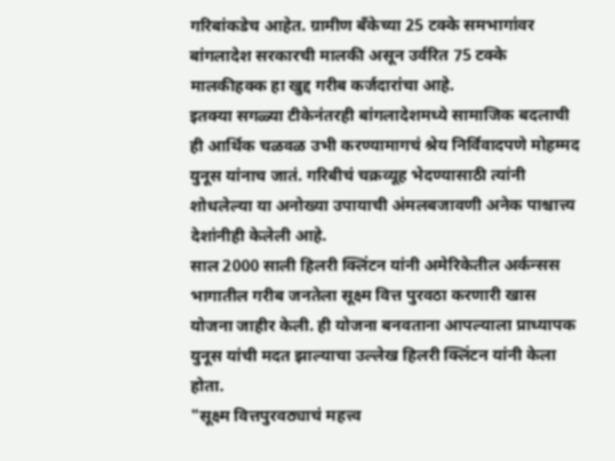गरिबांकडेच आहेत. ग्रामीण बॅंकेच्या 25 टक्के समभागांवर बांगलादेश सरकारची मालकी असून उर्वरित 75 टक्के मालकीहक्क हा खुद्द गरीब कर्जदारांचा आहे.
इतक्या सगळ्या टीकेनंतरही बांगलादेशमध्ये सामाजिक बदलाची ही आर्थिक चळवळ उभी करण्यामागचं श्रेय निर्विवादपणे मोहम्मद युनूस यांनाच जातं. गरिबीचं चक्रव्यूह भेदण्यासाठी त्यांनी शोधलेल्या या अनोख्या उपायाची अंमलबजावणी अनेक पाश्चात्त्य देशांनीही केलेली आहे.
साल 2000 साली हिलरी क्लिंटन यांनी अमेरिकेतील अर्कन्सस भागातील गरीब जनतेला सूक्ष्म वित्त पुरवठा करणारी खास योजना जाहीर केली. ही योजना बनवताना आपल्याला प्राध्यापक युनूस यांची मदत झाल्याचा उल्लेख हिलरी क्लिंटन यांनी केला होता.
"सूक्ष्म वित्तपुरवठ्याचं महत्त्व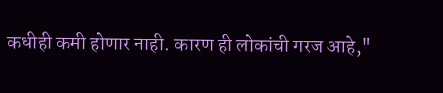कधीही कमी होणार नाही. कारण ही लोकांची गरज आहे,"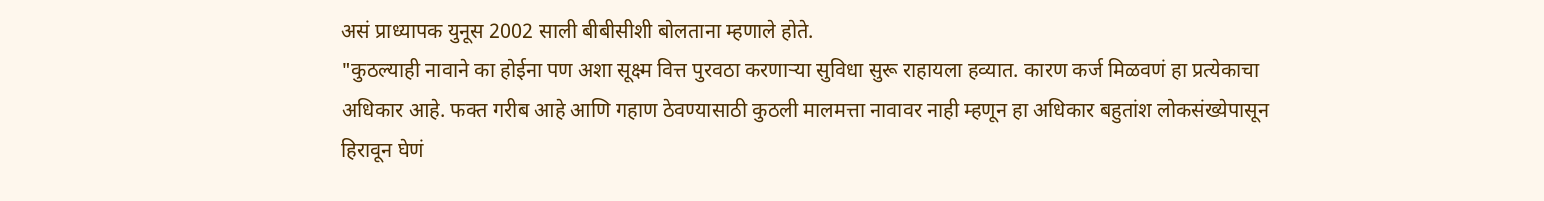असं प्राध्यापक युनूस 2002 साली बीबीसीशी बोलताना म्हणाले होते.
"कुठल्याही नावाने का होईना पण अशा सूक्ष्म वित्त पुरवठा करणाऱ्या सुविधा सुरू राहायला हव्यात. कारण कर्ज मिळवणं हा प्रत्येकाचा अधिकार आहे. फक्त गरीब आहे आणि गहाण ठेवण्यासाठी कुठली मालमत्ता नावावर नाही म्हणून हा अधिकार बहुतांश लोकसंख्येपासून हिरावून घेणं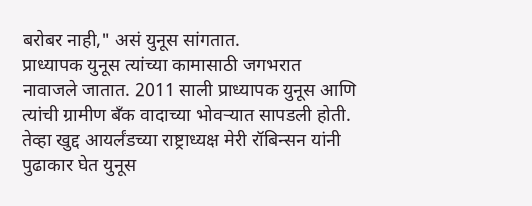बरोबर नाही," असं युनूस सांगतात.
प्राध्यापक युनूस त्यांच्या कामासाठी जगभरात नावाजले जातात. 2011 साली प्राध्यापक युनूस आणि त्यांची ग्रामीण बँक वादाच्या भोवऱ्यात सापडली होती. तेव्हा खुद्द आयर्लंडच्या राष्ट्राध्यक्ष मेरी रॉबिन्सन यांनी पुढाकार घेत युनूस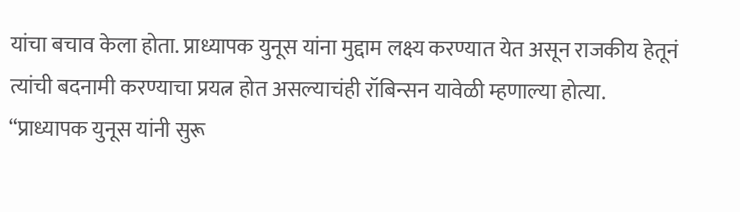यांचा बचाव केला होता. प्राध्यापक युनूस यांना मुद्दाम लक्ष्य करण्यात येत असून राजकीय हेतूनं त्यांची बदनामी करण्याचा प्रयत्न होत असल्याचंही रॉबिन्सन यावेळी म्हणाल्या होत्या.
“प्राध्यापक युनूस यांनी सुरू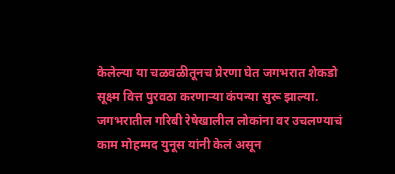केलेल्या या चळवळीतूनच प्रेरणा घेत जगभरात शेकडो सूक्ष्म वित्त पुरवठा करणाऱ्या कंपन्या सुरू झाल्या. जगभरातील गरिबी रेषेखालील लोकांना वर उचलण्याचं काम मोहम्मद युनूस यांनी केलं असून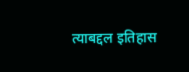त्याबद्दल इतिहास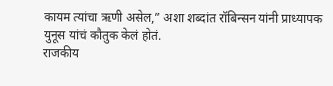कायम त्यांचा ऋणी असेल,” अशा शब्दांत रॉबिन्सन यांनी प्राध्यापक युनूस यांचं कौतुक केलं होतं.
राजकीय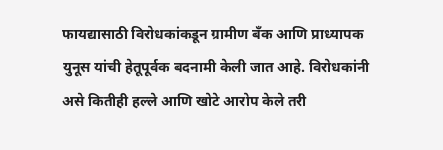फायद्यासाठी विरोधकांकडून ग्रामीण बँक आणि प्राध्यापक युनूस यांची हेतूपूर्वक बदनामी केली जात आहे. विरोधकांनी असे कितीही हल्ले आणि खोटे आरोप केले तरी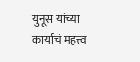युनूस यांच्या कार्याचं महत्त्व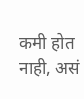कमी होत नाही, असं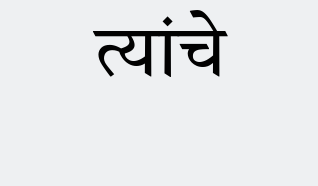त्यांचे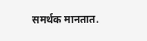समर्थक मानतात.